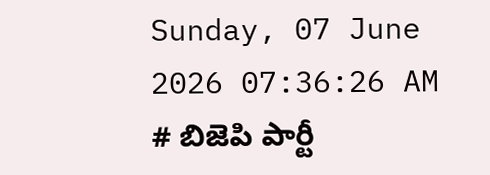Sunday, 07 June 2026 07:36:26 AM
# బిజెపి పార్టీ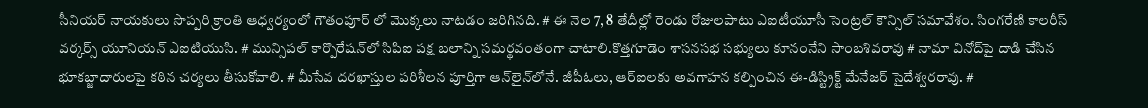సీనియర్ నాయకులు సొప్పరి క్రాంతి ఆధ్వర్యంలో గౌతంపూర్ లో మొక్కలు నాటడం జరిగినది. # ఈ నెల 7, 8 తేదీల్లో రెండు రోజులపాటు ఎఐటీయూసీ సెంట్రల్ కౌన్సిల్ సమావేశం. సింగరేణి కాలరీస్ వర్కర్స్ యూనియన్ ఎఐటియుసి. # మున్సిపల్ కార్పొరేషన్‌లో సిపిఐ పక్ష బలాన్ని సమర్థవంతంగా చాటాలి.కొత్తగూడెం శాసనసభ సభ్యులు కూనంనేని సాంబశివరావు # నామా వినోద్‌పై దాడి చేసిన భూకబ్జాదారులపై కఠిన చర్యలు తీసుకోవాలి. # మీసేవ దరఖాస్తుల పరిశీలన పూర్తిగా ఆన్‌లైన్‌లోనే. జీపీఓలు, ఆర్‌ఐలకు అవగాహన కల్పించిన ఈ-డిస్ట్రిక్ట్ మేనేజర్ సైదేశ్వరరావు. #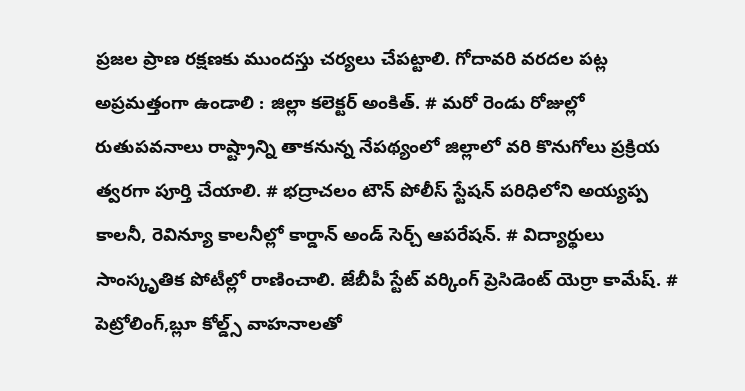ప్రజల ప్రాణ రక్షణకు ముందస్తు చర్యలు చేపట్టాలి. గోదావరి వరదల పట్ల అప్రమత్తంగా ఉండాలి : జిల్లా కలెక్టర్ అంకిత్. # మరో రెండు రోజుల్లో రుతుపవనాలు రాష్ట్రాన్ని తాకనున్న నేపథ్యంలో జిల్లాలో వరి కొనుగోలు ప్రక్రియ త్వరగా పూర్తి చేయాలి. # భద్రాచలం టౌన్ పోలీస్ స్టేషన్ పరిధిలోని అయ్యప్ప కాలనీ, రెవిన్యూ కాలనీల్లో కార్డాన్ అండ్ సెర్చ్ ఆపరేషన్. # విద్యార్థులు సాంస్కృతిక పోటీల్లో రాణించాలి. జేబీపీ స్టేట్ వర్కింగ్ ప్రెసిడెంట్ యెర్రా కామేష్. # పెట్రోలింగ్,బ్లూ కోల్డ్స్ వాహనాలతో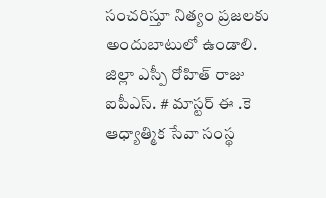సంచరిస్తూ నిత్యం ప్రజలకు అందుబాటులో ఉండాలి. జిల్లా ఎస్పీ రోహిత్ రాజు ఐపీఎస్. # మాస్టర్ ఈ .కె ఆధ్యాత్మిక సేవా సంస్థ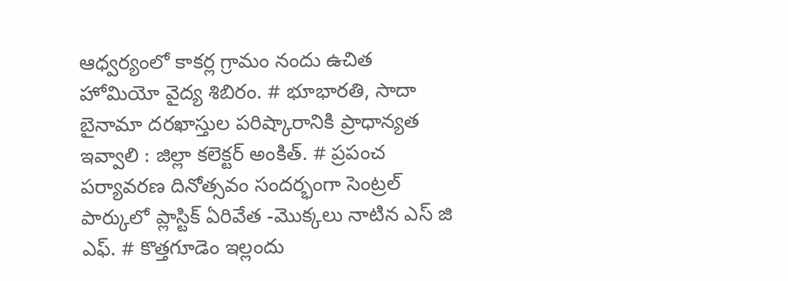ఆధ్వర్యంలో కాకర్ల గ్రామం నందు ఉచిత హోమియో వైద్య శిబిరం. # భూభారతి, సాదా బైనామా దరఖాస్తుల పరిష్కారానికి ప్రాధాన్యత ఇవ్వాలి : జిల్లా కలెక్టర్ అంకిత్. # ప్రపంచ పర్యావరణ దినోత్సవం సందర్భంగా సెంట్రల్ పార్కులో ప్లాస్టిక్ ఏరివేత -మొక్కలు నాటిన ఎస్ జి ఎఫ్. # కొత్తగూడెం ఇల్లందు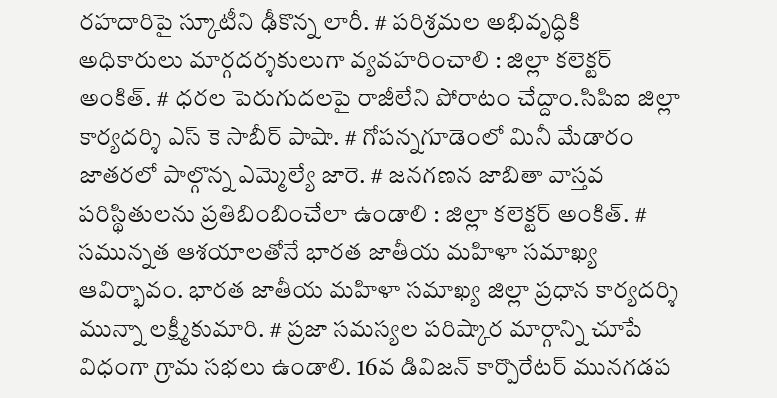రహదారిపై స్కూటీని ఢీకొన్న లారీ. # పరిశ్రమల అభివృద్ధికి అధికారులు మార్గదర్శకులుగా వ్యవహరించాలి : జిల్లా కలెక్టర్ అంకిత్. # ధరల పెరుగుదలపై రాజీలేని పోరాటం చేద్దాం.సిపిఐ జిల్లా కార్యదర్శి ఎస్ కె సాబీర్ పాషా. # గోపన్నగూడెంలో మినీ మేడారం జాతరలో పాల్గొన్న ఎమ్మెల్యే జారె. # జనగణన జాబితా వాస్తవ పరిస్థితులను ప్రతిబింబించేలా ఉండాలి : జిల్లా కలెక్టర్ అంకిత్. # సమున్నత ఆశయాలతోనే భారత జాతీయ మహిళా సమాఖ్య ఆవిర్భావం. భారత జాతీయ మహిళా సమాఖ్య జిల్లా ప్రధాన కార్యదర్శి మున్నా లక్ష్మీకుమారి. # ప్రజా సమస్యల పరిష్కార మార్గాన్ని చూపే విధంగా గ్రామ సభలు ఉండాలి. 16వ డివిజన్ కార్పొరేటర్ మునగడప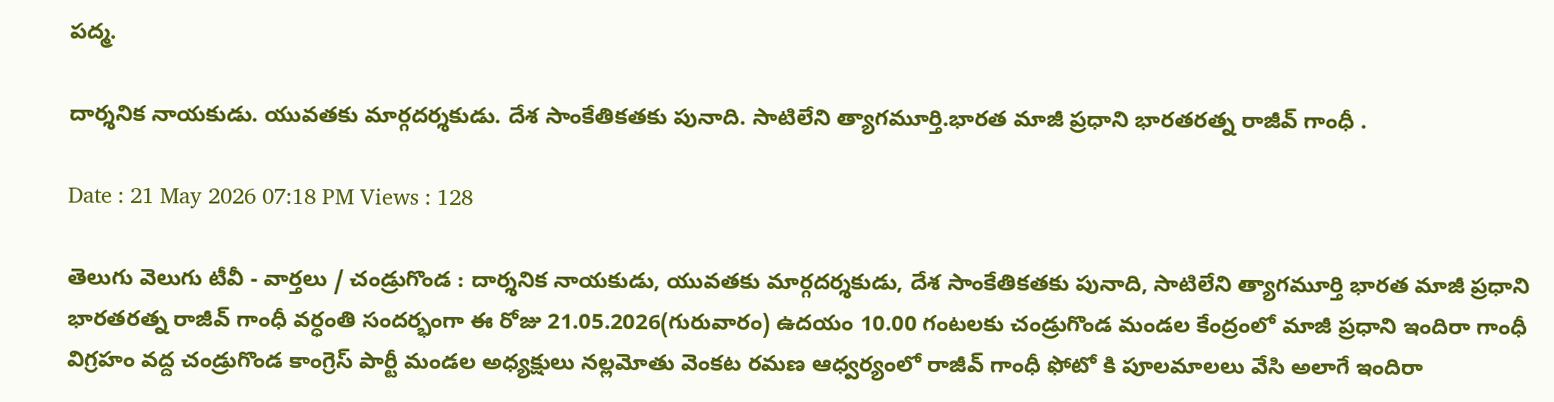పద్మ.

దార్శనిక నాయకుడు. యువతకు మార్గదర్శకుడు. దేశ సాంకేతికతకు పునాది. సాటిలేని త్యాగమూర్తి.భారత మాజీ ప్రధాని భారతరత్న రాజీవ్ గాంధీ .

Date : 21 May 2026 07:18 PM Views : 128

తెలుగు వెలుగు టీవీ - వార్తలు / చండ్రుగొండ : దార్శనిక నాయకుడు, యువతకు మార్గదర్శకుడు, దేశ సాంకేతికతకు పునాది, సాటిలేని త్యాగమూర్తి భారత మాజీ ప్రధాని భారతరత్న రాజీవ్ గాంధీ వర్ధంతి సందర్భంగా ఈ రోజు 21.05.2026(గురువారం) ఉదయం 10.00 గంటలకు చండ్రుగొండ మండల కేంద్రంలో మాజీ ప్రధాని ఇందిరా గాంధీ విగ్రహం వద్ద చండ్రుగొండ కాంగ్రెస్ పార్టీ మండల అధ్యక్షులు నల్లమోతు వెంకట రమణ ఆధ్వర్యంలో రాజీవ్ గాంధీ ఫోటో కి పూలమాలలు వేసి అలాగే ఇందిరా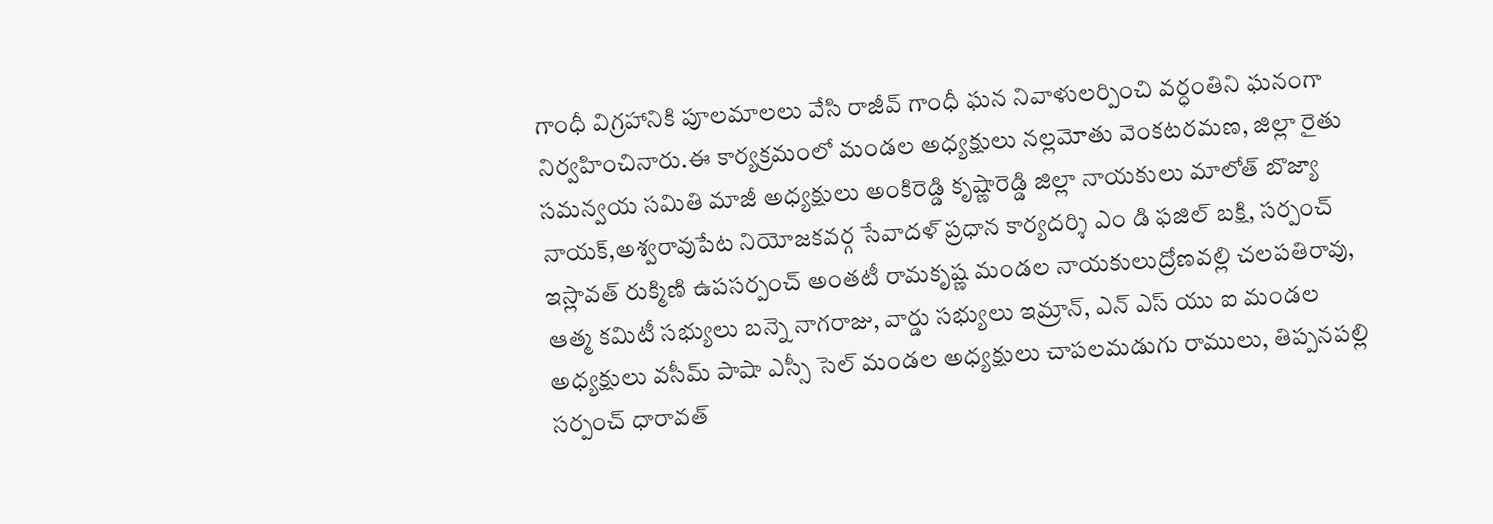గాంధీ విగ్రహానికి పూలమాలలు వేసి రాజీవ్ గాంధీ ఘన నివాళులర్పించి వర్ధంతిని ఘనంగా నిర్వహించినారు.ఈ కార్యక్రమంలో మండల అధ్యక్షులు నల్లమోతు వెంకటరమణ, జిల్లా రైతు సమన్వయ సమితి మాజీ అధ్యక్షులు అంకిరెడ్డి కృష్ణారెడ్డి జిల్లా నాయకులు మాలోత్ బొజ్యా నాయక్,అశ్వరావుపేట నియోజకవర్గ సేవాదళ్ ప్రధాన కార్యదర్శి ఎం డి ఫజిల్ బక్షి, సర్పంచ్ ఇస్లావత్ రుక్మిణి ఉపసర్పంచ్ అంతటీ రామకృష్ణ మండల నాయకులుద్రోణవల్లి చలపతిరావు, ఆత్మ కమిటీ సభ్యులు బన్నె నాగరాజు, వార్డు సభ్యులు ఇమ్రాన్, ఎన్ ఎస్ యు ఐ మండల అధ్యక్షులు వసీమ్ పాషా ఎస్సీ సెల్ మండల అధ్యక్షులు చాపలమడుగు రాములు, తిప్పనపల్లి సర్పంచ్ ధారావత్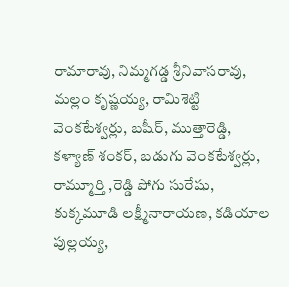రామారావు, నిమ్మగడ్డ శ్రీనివాసరావు, మల్లం కృష్ణయ్య, రామిశెట్టి వెంకటేశ్వర్లు, బషీర్, ముత్తారెడ్డి, కళ్యాణ్ శంకర్, బడుగు వెంకటేశ్వర్లు, రామ్మూర్తి ,రెడ్డి పోగు సురేషు, కుక్కమూడి లక్ష్మీనారాయణ, కడియాల పుల్లయ్య,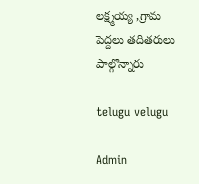లక్ష్మయ్య ,గ్రామ పెద్దలు తదితరులు పాల్గొన్నారు

telugu velugu

Admin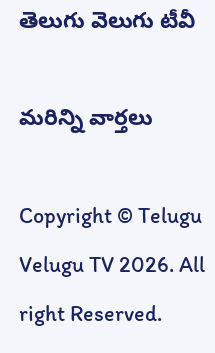తెలుగు వెలుగు టీవీ

మరిన్ని వార్తలు

Copyright © Telugu Velugu TV 2026. All right Reserved.